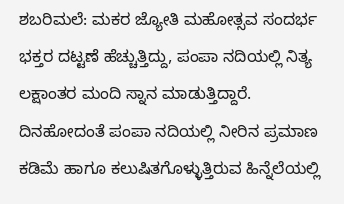ಶಬರಿಮಲೆ: ಮಕರ ಜ್ಯೋತಿ ಮಹೋತ್ಸವ ಸಂದರ್ಭ ಭಕ್ತರ ದಟ್ಟಣೆ ಹೆಚ್ಚುತ್ತಿದ್ದು, ಪಂಪಾ ನದಿಯಲ್ಲಿ ನಿತ್ಯ ಲಕ್ಷಾಂತರ ಮಂದಿ ಸ್ನಾನ ಮಾಡುತ್ತಿದ್ದಾರೆ. ದಿನಹೋದಂತೆ ಪಂಪಾ ನದಿಯಲ್ಲಿ ನೀರಿನ ಪ್ರಮಾಣ ಕಡಿಮೆ ಹಾಗೂ ಕಲುಷಿತಗೊಳ್ಳುತ್ತಿರುವ ಹಿನ್ನೆಲೆಯಲ್ಲಿ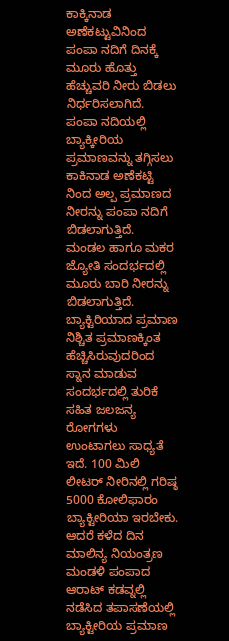ಕಾಕ್ಕಿನಾಡ ಅಣೆಕಟ್ಟುವಿನಿಂದ ಪಂಪಾ ನದಿಗೆ ದಿನಕ್ಕೆ ಮೂರು ಹೊತ್ತು ಹೆಚ್ಚುವರಿ ನೀರು ಬಿಡಲು ನಿರ್ಧರಿಸಲಾಗಿದೆ. ಪಂಪಾ ನದಿಯಲ್ಲಿ ಬ್ಯಾಕ್ಕೀರಿಯ ಪ್ರಮಾಣವನ್ನು ತಗ್ಗಿಸಲು ಕಾಕಿನಾಡ ಅಣೆಕಟ್ಟಿ ನಿಂದ ಅಲ್ಪ ಪ್ರಮಾಣದ ನೀರನ್ನು ಪಂಪಾ ನದಿಗೆ ಬಿಡಲಾಗುತ್ತಿದೆ.
ಮಂಡಲ ಹಾಗೂ ಮಕರ ಜ್ಯೋತಿ ಸಂದರ್ಭದಲ್ಲಿ ಮೂರು ಬಾರಿ ನೀರನ್ನು ಬಿಡಲಾಗುತ್ತಿದೆ. ಬ್ಯಾಕ್ಟಿರಿಯಾದ ಪ್ರಮಾಣ ನಿಶ್ಚಿತ ಪ್ರಮಾಣಕ್ಕಿಂತ ಹೆಚ್ಚಿಸಿರುವುದರಿಂದ ಸ್ನಾನ ಮಾಡುವ ಸಂದರ್ಭದಲ್ಲಿ ತುರಿಕೆ ಸಹಿತ ಜಲಜನ್ಯ ರೋಗಗಳು ಉಂಟಾಗಲು ಸಾಧ್ಯತೆ ಇದೆ. 100 ಮಿಲಿ ಲೀಟರ್ ನೀರಿನಲ್ಲಿ ಗರಿಷ್ಠ 5000 ಕೋಲಿಫಾರಂ ಬ್ಯಾಕ್ಟೀರಿಯಾ ಇರಬೇಕು. ಆದರೆ ಕಳೆದ ದಿನ ಮಾಲಿನ್ಯ ನಿಯಂತ್ರಣ ಮಂಡಳಿ ಪಂಪಾದ ಆರಾಟ್ ಕಡವ್ನಲ್ಲಿ ನಡೆಸಿದ ತಪಾಸಣೆಯಲ್ಲಿ ಬ್ಯಾಕ್ಟೀರಿಯ ಪ್ರಮಾಣ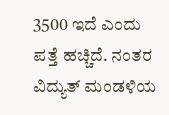3500 ಇದೆ ಎಂದು ಪತ್ತೆ ಹಚ್ಚಿದೆ. ನಂತರ ವಿದ್ಯುತ್ ಮಂಡಳಿಯ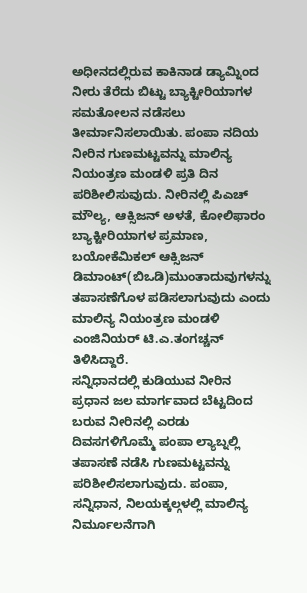ಅಧೀನದಲ್ಲಿರುವ ಕಾಕಿನಾಡ ಡ್ಯಾಮ್ನಿಂದ ನೀರು ತೆರೆದು ಬಿಟ್ಟು ಬ್ಯಾಕ್ಟೀರಿಯಾಗಳ ಸಮತೋಲನ ನಡೆಸಲು ತೀರ್ಮಾನಿಸಲಾಯಿತು. ಪಂಪಾ ನದಿಯ ನೀರಿನ ಗುಣಮಟ್ಟವನ್ನು ಮಾಲಿನ್ಯ ನಿಯಂತ್ರಣ ಮಂಡಳಿ ಪ್ರತಿ ದಿನ ಪರಿಶೀಲಿಸುವುದು. ನೀರಿನಲ್ಲಿ ಪಿಎಚ್ ಮೌಲ್ಯ, ಆಕ್ಸಿಜನ್ ಅಳತೆ, ಕೋಲಿಫಾರಂ ಬ್ಯಾಕ್ಟೀರಿಯಾಗಳ ಪ್ರಮಾಣ, ಬಯೋಕೆಮಿಕಲ್ ಆಕ್ಸಿಜನ್ ಡಿಮಾಂಟ್(ಬಿಒಡಿ)ಮುಂತಾದುವುಗಳನ್ನು ತಪಾಸಣೆಗೊಳ ಪಡಿಸಲಾಗುವುದು ಎಂದು ಮಾಲಿನ್ಯ ನಿಯಂತ್ರಣ ಮಂಡಳಿ ಎಂಜಿನಿಯರ್ ಟಿ.ಎ.ತಂಗಚ್ಚನ್ ತಿಳಿಸಿದ್ದಾರೆ.
ಸನ್ನಿಧಾನದಲ್ಲಿ ಕುಡಿಯುವ ನೀರಿನ ಪ್ರಧಾನ ಜಲ ಮಾರ್ಗವಾದ ಬೆಟ್ಟದಿಂದ ಬರುವ ನೀರಿನಲ್ಲಿ ಎರಡು ದಿವಸಗಳಿಗೊಮ್ಮೆ ಪಂಪಾ ಲ್ಯಾಬ್ನಲ್ಲಿ ತಪಾಸಣೆ ನಡೆಸಿ ಗುಣಮಟ್ಟವನ್ನು ಪರಿಶೀಲಿಸಲಾಗುವುದು. ಪಂಪಾ, ಸನ್ನಿಧಾನ, ನಿಲಯಕ್ಕಲ್ಗಳಲ್ಲಿ ಮಾಲಿನ್ಯ ನಿರ್ಮೂಲನೆಗಾಗಿ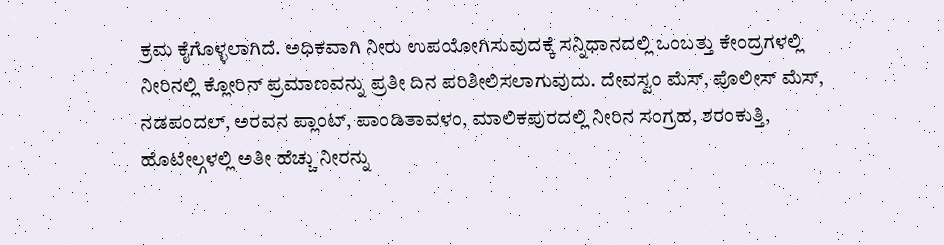ಕ್ರಮ ಕೈಗೊಳ್ಳಲಾಗಿದೆ. ಅಧಿಕವಾಗಿ ನೀರು ಉಪಯೋಗಿಸುವುದಕ್ಕೆ ಸನ್ನಿಧಾನದಲ್ಲಿ ಒಂಬತ್ತು ಕೇಂದ್ರಗಳಲ್ಲಿ ನೀರಿನಲ್ಲಿ ಕ್ಲೋರಿನ್ ಪ್ರಮಾಣವನ್ನು ಪ್ರತೀ ದಿನ ಪರಿಶೀಲಿಸಲಾಗುವುದು. ದೇವಸ್ವಂ ಮೆಸ್, ಪೊಲೀಸ್ ಮೆಸ್, ನಡಪಂದಲ್, ಅರವನ ಪ್ಲಾಂಟ್, ಪಾಂಡಿತಾವಳಂ, ಮಾಲಿಕಪುರದಲ್ಲಿ ನೀರಿನ ಸಂಗ್ರಹ, ಶರಂಕುತ್ತಿ, ಹೊಟೇಲ್ಗಳಲ್ಲಿ ಅತೀ ಹೆಚ್ಚು ನೀರನ್ನು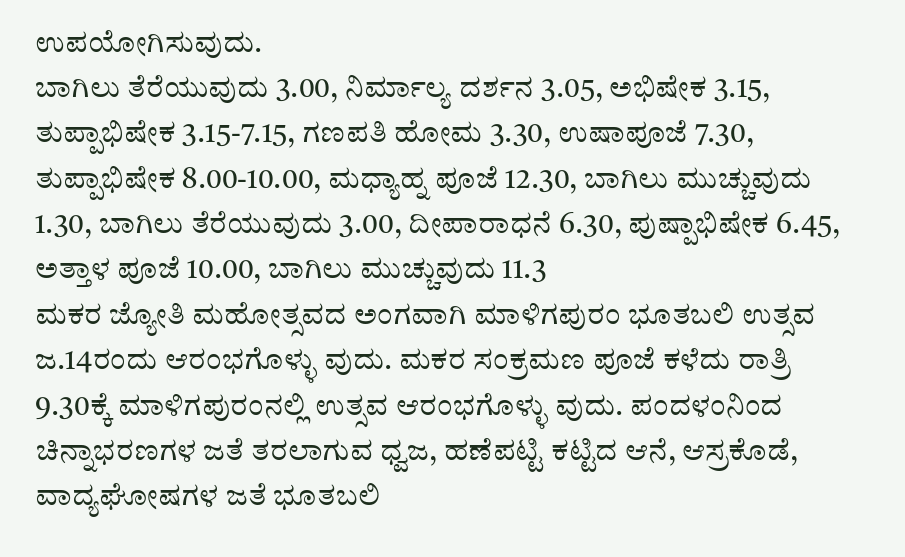ಉಪಯೋಗಿಸುವುದು.
ಬಾಗಿಲು ತೆರೆಯುವುದು 3.00, ನಿರ್ಮಾಲ್ಯ ದರ್ಶನ 3.05, ಅಭಿಷೇಕ 3.15, ತುಪ್ಪಾಭಿಷೇಕ 3.15-7.15, ಗಣಪತಿ ಹೋಮ 3.30, ಉಷಾಪೂಜೆ 7.30, ತುಪ್ಪಾಭಿಷೇಕ 8.00-10.00, ಮಧ್ಯಾಹ್ನ ಪೂಜೆ 12.30, ಬಾಗಿಲು ಮುಚ್ಚುವುದು 1.30, ಬಾಗಿಲು ತೆರೆಯುವುದು 3.00, ದೀಪಾರಾಧನೆ 6.30, ಪುಷ್ಪಾಭಿಷೇಕ 6.45, ಅತ್ತಾಳ ಪೂಜೆ 10.00, ಬಾಗಿಲು ಮುಚ್ಚುವುದು 11.3
ಮಕರ ಜ್ಯೋತಿ ಮಹೋತ್ಸವದ ಅಂಗವಾಗಿ ಮಾಳಿಗಪುರಂ ಭೂತಬಲಿ ಉತ್ಸವ ಜ.14ರಂದು ಆರಂಭಗೊಳ್ಳು ವುದು. ಮಕರ ಸಂಕ್ರಮಣ ಪೂಜೆ ಕಳೆದು ರಾತ್ರಿ 9.30ಕ್ಕೆ ಮಾಳಿಗಪುರಂನಲ್ಲಿ ಉತ್ಸವ ಆರಂಭಗೊಳ್ಳು ವುದು. ಪಂದಳಂನಿಂದ ಚಿನ್ನಾಭರಣಗಳ ಜತೆ ತರಲಾಗುವ ಧ್ವಜ, ಹಣೆಪಟ್ಟಿ ಕಟ್ಟಿದ ಆನೆ, ಆಸ್ರಕೊಡೆ, ವಾದ್ಯಘೋಷಗಳ ಜತೆ ಭೂತಬಲಿ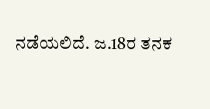ನಡೆಯಲಿದೆ. ಜ.18ರ ತನಕ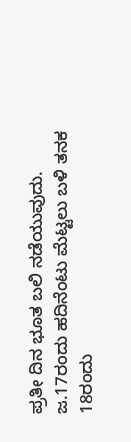ಪ್ರತೀ ದಿನ ಭೂತ ಬಲಿ ನಡೆಯುವುದು. ಜ.17ರಂದು ಹದಿನೆಂಟು ಮೆಟ್ಟಲು ಬಳಿ ತನಕ 18ರಂದು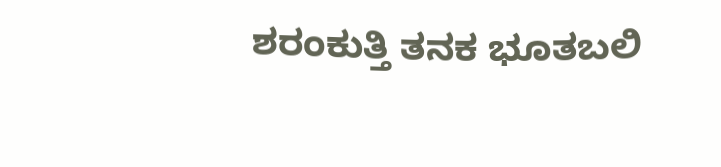ಶರಂಕುತ್ತಿ ತನಕ ಭೂತಬಲಿ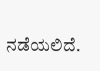ನಡೆಯಲಿದೆ.